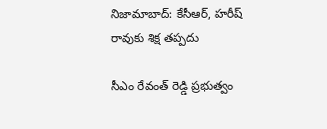నిజామాబాద్: కేసీఆర్, హరీష్ రావుకు శిక్ష తప్పదు

సీఎం రేవంత్ రెడ్డి ప్రభుత్వం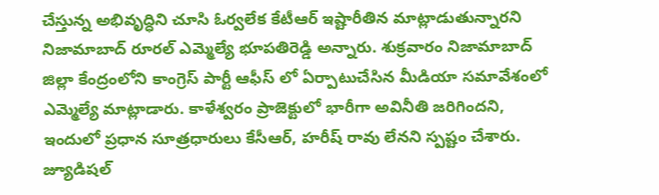చేస్తున్న అభివృద్ధిని చూసి ఓర్వలేక కేటీఆర్ ఇష్టారీతిన మాట్లాడుతున్నారని నిజామాబాద్ రూరల్ ఎమ్మెల్యే భూపతిరెడ్డి అన్నారు. శుక్రవారం నిజామాబాద్ జిల్లా కేంద్రంలోని కాంగ్రెస్ పార్టీ ఆఫీస్ లో ఏర్పాటుచేసిన మీడియా సమావేశంలో ఎమ్మెల్యే మాట్లాడారు. కాళేశ్వరం ప్రాజెక్టులో భారీగా అవినీతి జరిగిందని, ఇందులో ప్రధాన సూత్రధారులు కేసీఆర్, హరీష్ రావు లేనని స్పష్టం చేశారు. జ్యూడిషల్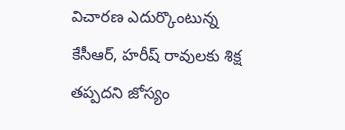విచారణ ఎదుర్కొంటున్న కేసీఆర్, హరీష్ రావులకు శిక్ష తప్పదని జోస్యం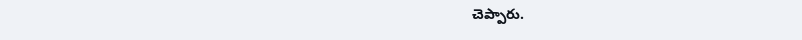చెప్పారు.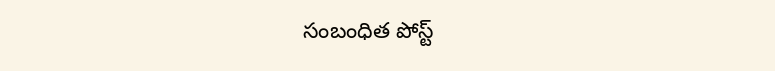సంబంధిత పోస్ట్